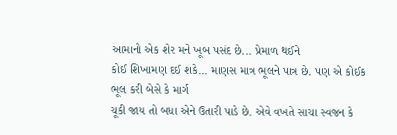આમાનો એક શેર મને ખૂબ પસંદ છે... પ્રેમાળ થઈને
કોઈ શિખામણ દઈ શકે... માણસ માત્ર ભૂલને પાત્ર છે. પણ એ કોઈક ભૂલ કરી બેસે કે માર્ગ
ચૂકી જાય તો બધા એને ઉતારી પાડે છે. એવે વખતે સાચા સ્વજન કે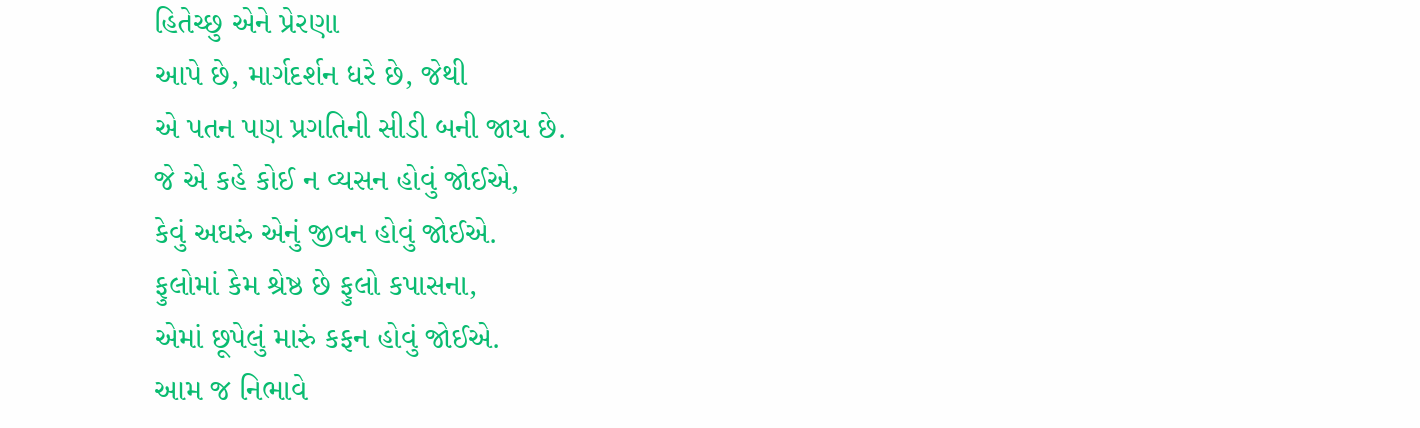હિતેચ્છુ એને પ્રેરણા
આપે છે, માર્ગદર્શન ધરે છે, જેથી
એ પતન પણ પ્રગતિની સીડી બની જાય છે.
જે એ કહે કોઈ ન વ્યસન હોવું જોઈએ,
કેવું અઘરું એનું જીવન હોવું જોઈએ.
ફુલોમાં કેમ શ્રેષ્ઠ છે ફુલો કપાસના,
એમાં છૂપેલું મારું કફન હોવું જોઈએ.
આમ જ નિભાવે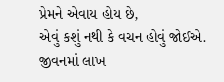પ્રેમને એવાય હોય છે,
એવું કશું નથી કે વચન હોવું જોઈએ.
જીવનમાં લાખ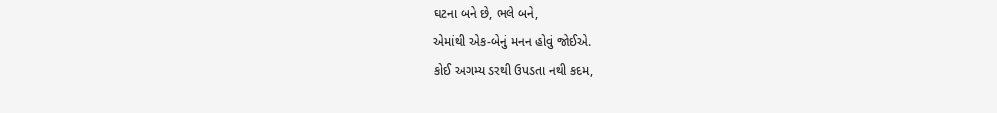ઘટના બને છે, ભલે બને,
એમાંથી એક-બેનું મનન હોવું જોઈએ.
કોઈ અગમ્ય ડરથી ઉપડતા નથી કદમ,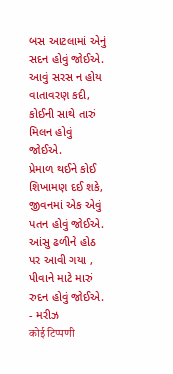બસ આટલામાં એનું સદન હોવું જોઈએ.
આવું સરસ ન હોય વાતાવરણ કદી,
કોઈની સાથે તારું મિલન હોવું જોઈએ.
પ્રેમાળ થઈને કોઈ શિખામણ દઈ શકે,
જીવનમાં એક એવું પતન હોવું જોઈએ.
આંસુ ઢળીને હોઠ પર આવી ગયા ,
પીવાને માટે મારું રુદન હોવું જોઈએ.
- મરીઝ
कोई टिप्पणी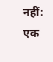नहीं:
एक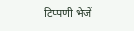टिप्पणी भेजें